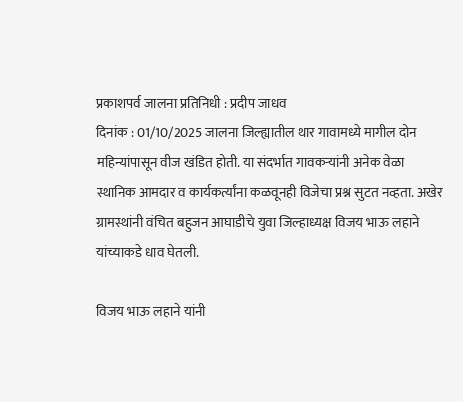प्रकाशपर्व जालना प्रतिनिधी : प्रदीप जाधव
दिनांक : 01/10/2025 जालना जिल्ह्यातील थार गावामध्ये मागील दोन महिन्यांपासून वीज खंडित होती. या संदर्भात गावकऱ्यांनी अनेक वेळा स्थानिक आमदार व कार्यकर्त्यांना कळवूनही विजेचा प्रश्न सुटत नव्हता. अखेर ग्रामस्थांनी वंचित बहुजन आघाडीचे युवा जिल्हाध्यक्ष विजय भाऊ लहाने यांच्याकडे धाव घेतली.

विजय भाऊ लहाने यांनी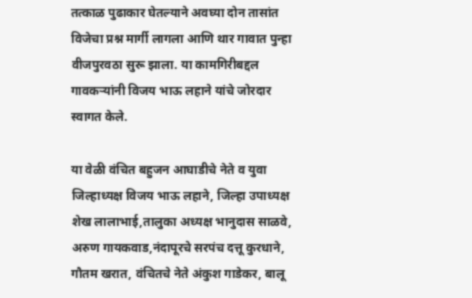तत्काळ पुढाकार घेतल्याने अवघ्या दोन तासांत विजेचा प्रश्न मार्गी लागला आणि थार गावात पुन्हा वीजपुरवठा सुरू झाला. या कामगिरीबद्दल गावकऱ्यांनी विजय भाऊ लहाने यांचे जोरदार स्वागत केले.

या वेळी वंचित बहुजन आघाडीचे नेते व युवा जिल्हाध्यक्ष विजय भाऊ लहाने, जिल्हा उपाध्यक्ष शेख लालाभाई,तालुका अध्यक्ष भानुदास साळवे, अरुण गायकवाड,नंदापूरचे सरपंच दत्तू कुरधाने, गौतम खरात, वंचितचे नेते अंकुश गाडेकर, बालू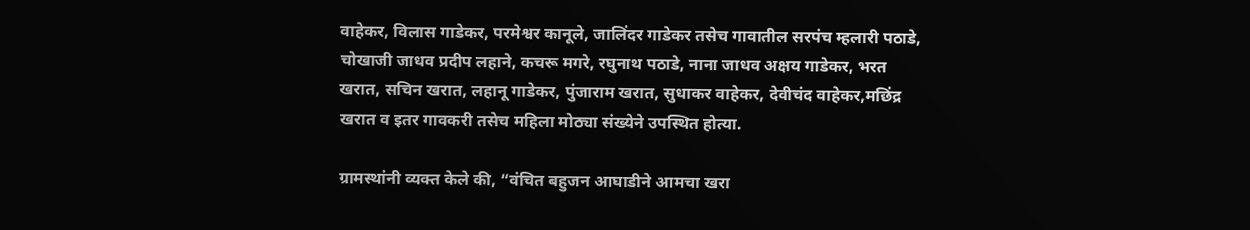वाहेकर, विलास गाडेकर, परमेश्वर कानूले, जालिंदर गाडेकर तसेच गावातील सरपंच म्हलारी पठाडे, चोखाजी जाधव प्रदीप लहाने, कचरू मगरे, रघुनाथ पठाडे, नाना जाधव अक्षय गाडेकर, भरत खरात, सचिन खरात, लहानू गाडेकर, पुंजाराम खरात, सुधाकर वाहेकर, देवीचंद वाहेकर,मछिंद्र खरात व इतर गावकरी तसेच महिला मोठ्या संख्येने उपस्थित होत्या.

ग्रामस्थांनी व्यक्त केले की, “वंचित बहुजन आघाडीने आमचा खरा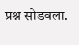प्रश्न सोडवला.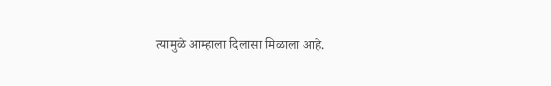त्यामुळे आम्हाला दिलासा मिळाला आहे.